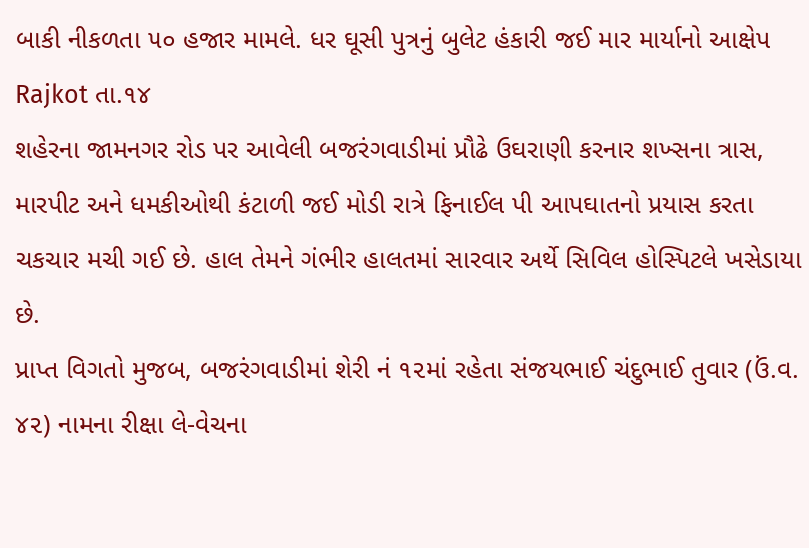બાકી નીકળતા ૫૦ હજાર મામલે. ધર ઘૂસી પુત્રનું બુલેટ હંકારી જઈ માર માર્યાનો આક્ષેપ
Rajkot તા.૧૪
શહેરના જામનગર રોડ પર આવેલી બજરંગવાડીમાં પ્રૌઢે ઉઘરાણી કરનાર શખ્સના ત્રાસ, મારપીટ અને ધમકીઓથી કંટાળી જઈ મોડી રાત્રે ફિનાઈલ પી આપઘાતનો પ્રયાસ કરતા ચકચાર મચી ગઈ છે. હાલ તેમને ગંભીર હાલતમાં સારવાર અર્થે સિવિલ હોસ્પિટલે ખસેડાયા છે.
પ્રાપ્ત વિગતો મુજબ, બજરંગવાડીમાં શેરી નં ૧૨માં રહેતા સંજયભાઈ ચંદુભાઈ તુવાર (ઉં.વ. ૪૨) નામના રીક્ષા લે-વેચના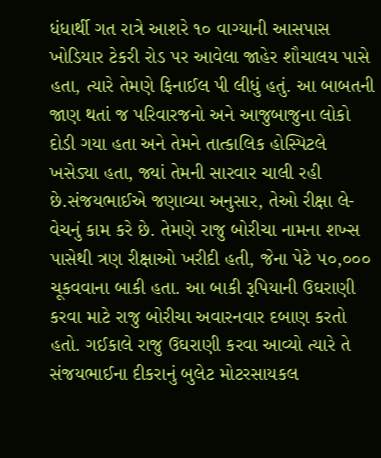ધંધાર્થી ગત રાત્રે આશરે ૧૦ વાગ્યાની આસપાસ ખોડિયાર ટેકરી રોડ પર આવેલા જાહેર શૌચાલય પાસે હતા, ત્યારે તેમણે ફિનાઈલ પી લીધું હતું. આ બાબતની જાણ થતાં જ પરિવારજનો અને આજુબાજુના લોકો દોડી ગયા હતા અને તેમને તાત્કાલિક હોસ્પિટલે ખસેડ્યા હતા, જ્યાં તેમની સારવાર ચાલી રહી છે.સંજયભાઈએ જણાવ્યા અનુસાર, તેઓ રીક્ષા લે-વેચનું કામ કરે છે. તેમણે રાજુ બોરીચા નામના શખ્સ પાસેથી ત્રણ રીક્ષાઓ ખરીદી હતી, જેના પેટે ૫૦,૦૦૦ ચૂકવવાના બાકી હતા. આ બાકી રૂપિયાની ઉઘરાણી કરવા માટે રાજુ બોરીચા અવારનવાર દબાણ કરતો હતો. ગઈકાલે રાજુ ઉઘરાણી કરવા આવ્યો ત્યારે તે સંજયભાઈના દીકરાનું બુલેટ મોટરસાયકલ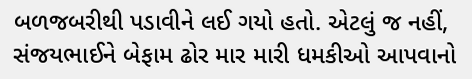બળજબરીથી પડાવીને લઈ ગયો હતો. એટલું જ નહીં, સંજયભાઈને બેફામ ઢોર માર મારી ધમકીઓ આપવાનો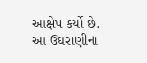આક્ષેપ કર્યો છે. આ ઉઘરાણીના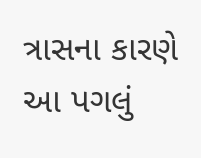ત્રાસના કારણે આ પગલું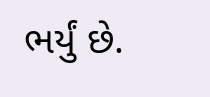ભર્યું છે.